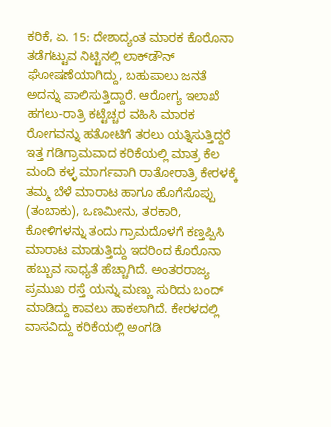ಕರಿಕೆ, ಏ. 15: ದೇಶಾದ್ಯಂತ ಮಾರಕ ಕೊರೊನಾ ತಡೆಗಟ್ಟುವ ನಿಟ್ಟಿನಲ್ಲಿ ಲಾಕ್‍ಡೌನ್ ಘೋಷಣೆಯಾಗಿದ್ದು, ಬಹುಪಾಲು ಜನತೆ ಅದನ್ನು ಪಾಲಿಸುತ್ತಿದ್ದಾರೆ. ಆರೋಗ್ಯ ಇಲಾಖೆ ಹಗಲು-ರಾತ್ರಿ ಕಟ್ಟೆಚ್ಚರ ವಹಿಸಿ ಮಾರಕ ರೋಗವನ್ನು ಹತೋಟಿಗೆ ತರಲು ಯತ್ನಿಸುತ್ತಿದ್ದರೆ ಇತ್ತ ಗಡಿಗ್ರಾಮವಾದ ಕರಿಕೆಯಲ್ಲಿ ಮಾತ್ರ ಕೆಲ ಮಂದಿ ಕಳ್ಳ ಮಾರ್ಗವಾಗಿ ರಾತೋರಾತ್ರಿ ಕೇರಳಕ್ಕೆ ತಮ್ಮ ಬೆಳೆ ಮಾರಾಟ ಹಾಗೂ ಹೊಗೆಸೊಪ್ಪು (ತಂಬಾಕು), ಒಣಮೀನು, ತರಕಾರಿ, ಕೋಳಿಗಳನ್ನು ತಂದು ಗ್ರಾಮದೊಳಗೆ ಕಣ್ತಪ್ಪಿಸಿ ಮಾರಾಟ ಮಾಡುತ್ತಿದ್ದು ಇದರಿಂದ ಕೊರೊನಾ ಹಬ್ಬುವ ಸಾಧ್ಯತೆ ಹೆಚ್ಚಾಗಿದೆ. ಅಂತರರಾಜ್ಯ ಪ್ರಮುಖ ರಸ್ತೆ ಯನ್ನು ಮಣ್ಣು ಸುರಿದು ಬಂದ್ ಮಾಡಿದ್ದು ಕಾವಲು ಹಾಕಲಾಗಿದೆ. ಕೇರಳದಲ್ಲಿ ವಾಸವಿದ್ದು ಕರಿಕೆಯಲ್ಲಿ ಅಂಗಡಿ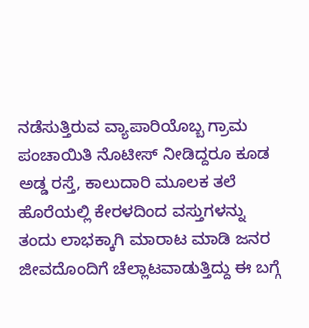ನಡೆಸುತ್ತಿರುವ ವ್ಯಾಪಾರಿಯೊಬ್ಬ ಗ್ರಾಮ ಪಂಚಾಯಿತಿ ನೊಟೀಸ್ ನೀಡಿದ್ದರೂ ಕೂಡ ಅಡ್ಡ ರಸ್ತೆ, ಕಾಲುದಾರಿ ಮೂಲಕ ತಲೆ ಹೊರೆಯಲ್ಲಿ ಕೇರಳದಿಂದ ವಸ್ತುಗಳನ್ನು ತಂದು ಲಾಭಕ್ಕಾಗಿ ಮಾರಾಟ ಮಾಡಿ ಜನರ ಜೀವದೊಂದಿಗೆ ಚೆಲ್ಲಾಟವಾಡುತ್ತಿದ್ದು ಈ ಬಗ್ಗೆ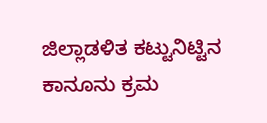ಜಿಲ್ಲಾಡಳಿತ ಕಟ್ಟುನಿಟ್ಟಿನ ಕಾನೂನು ಕ್ರಮ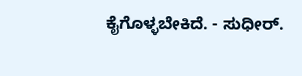ಕೈಗೊಳ್ಳಬೇಕಿದೆ. - ಸುಧೀರ್.